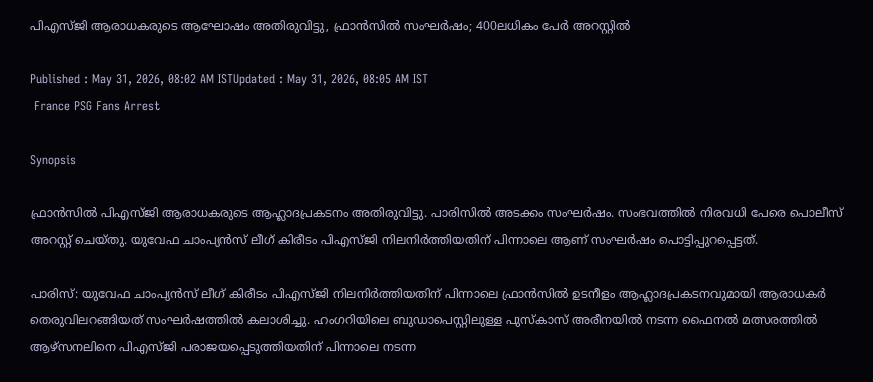പിഎസ്ജി ആരാധകരുടെ ആഘോഷം അതിരുവിട്ടു, ഫ്രാൻസിൽ സംഘർഷം; 400ലധികം പേർ അറസ്റ്റിൽ

Published : May 31, 2026, 08:02 AM ISTUpdated : May 31, 2026, 08:05 AM IST
 France PSG Fans Arrest

Synopsis

ഫ്രാൻസിൽ പിഎസ്ജി ആരാധകരുടെ ആഹ്ലാദപ്രകടനം അതിരുവിട്ടു. പാരിസിൽ അടക്കം സംഘർഷം. സംഭവത്തിൽ നിരവധി പേരെ പൊലീസ് അറസ്റ്റ് ചെയ്തു. യുവേഫ ചാംപ്യൻസ് ലീഗ് കിരീടം പിഎസ്ജി നിലനിർത്തിയതിന് പിന്നാലെ ആണ് സംഘർഷം പൊട്ടിപ്പുറപ്പെട്ടത്.

പാരിസ്: യുവേഫ ചാംപ്യൻസ് ലീഗ് കിരീടം പിഎസ്ജി നിലനിർത്തിയതിന് പിന്നാലെ ഫ്രാൻസിൽ ഉടനീളം ആഹ്ലാദപ്രകടനവുമായി ആരാധകർ തെരുവിലറങ്ങിയത് സംഘർഷത്തിൽ കലാശിച്ചു. ഹംഗറിയിലെ ബുഡാപെസ്റ്റിലുള്ള പുസ്‌കാസ്‌ അരീനയിൽ നടന്ന ഫൈനൽ മത്സരത്തിൽ ആഴ്‌സനലിനെ പിഎസ്ജി പരാജയപ്പെടുത്തിയതിന് പിന്നാലെ നടന്ന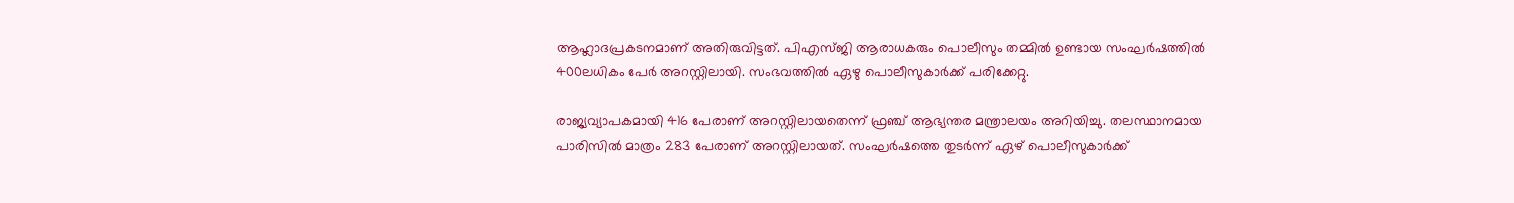ആഹ്ലാദപ്രകടനമാണ് അതിരുവിട്ടത്. പിഎസ്ജി ആരാധകരും പൊലീസും തമ്മിൽ ഉണ്ടായ സംഘർഷത്തിൽ 400ലധികം പേർ അറസ്റ്റിലായി. സംഭവത്തിൽ ഏഴു പൊലീസുകാർക്ക് പരിക്കേറ്റു.

രാജ്യവ്യാപകമായി 416 പേരാണ് അറസ്റ്റിലായതെന്ന് ഫ്രഞ്ച് ആഭ്യന്തര മന്ത്രാലയം അറിയിച്ചു. തലസ്ഥാനമായ പാരിസിൽ മാത്രം 283 പേരാണ് അറസ്റ്റിലായത്. സംഘർഷത്തെ തുടർന്ന് ഏഴ് പൊലീസുകാർക്ക്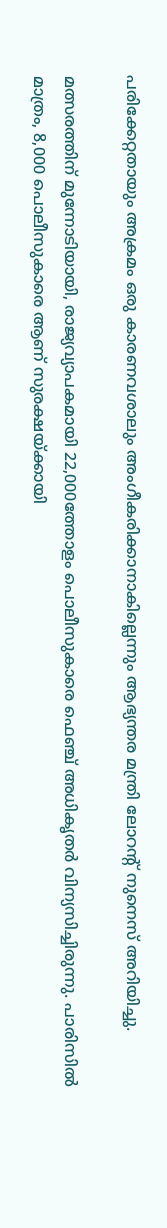പരിക്കേറ്റതായും അക്രമം ഒരു കാരണവശാലും അംഗീകരിക്കാനാകില്ലെന്നും ആഭ്യന്തര മന്ത്രി ലോറന്റ് നുനെസ് അറിയിച്ചു.

മത്സരത്തിന് മുന്നോടിയായി, രാജ്യവ്യാപകമായി 22,000ത്തോളം പൊലീസുകാരെ ഫെഞ്ച് അധികൃതർ വിന്യസിച്ചിരുന്നു. പാരിസിൽ മാത്രം, 8,000 പൊലീസുകാരെ ആണ് സുരക്ഷയ്ക്കായി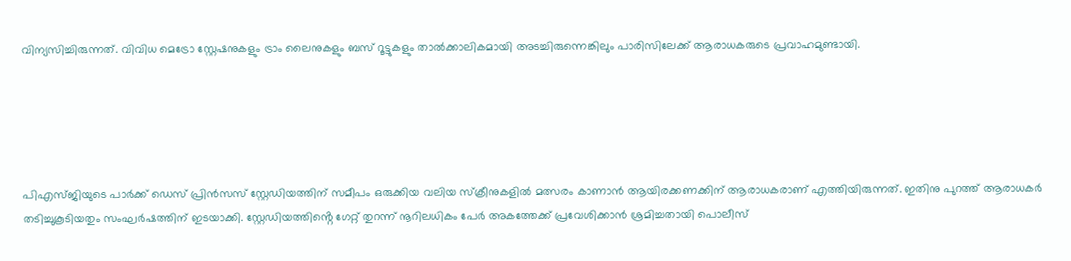വിന്യസിച്ചിരുന്നത്. വിവിധ മെട്രോ സ്റ്റേഷനുകളും ട്രാം ലൈനുകളും ബസ് റൂട്ടുകളും താൽക്കാലികമായി അടച്ചിരുന്നെങ്കിലും പാരിസിലേക്ക് ആരാധകരുടെ പ്രവാഹമുണ്ടായി.





പിഎസ്ജിയുടെ പാർക്ക് ഡെസ് പ്രിൻസസ് സ്റ്റേഡിയത്തിന് സമീപം ഒരുക്കിയ വലിയ സ്ക്രീനുകളിൽ മത്സരം കാണാൻ ആയിരക്കണക്കിന് ആരാധകരാണ് എത്തിയിരുന്നത്. ഇതിനു പുറത്ത് ആരാധകർ തടിച്ചുകൂടിയതും സംഘർഷത്തിന് ഇടയാക്കി. സ്റ്റേഡിയത്തിൻ്റെ ഗേറ്റ് തുറന്ന് നൂറിലധികം പേർ അകത്തേക്ക് പ്രവേശിക്കാൻ ശ്രമിച്ചതായി പൊലീസ്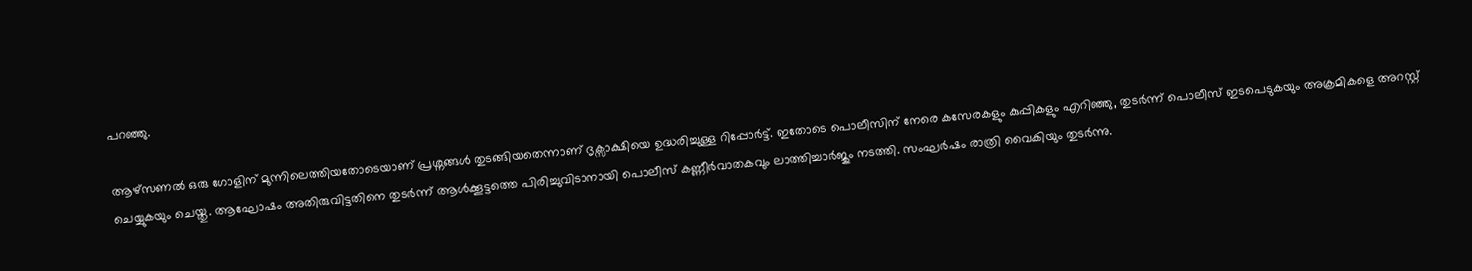പറഞ്ഞു.

ആഴ്സണൽ ഒരു ഗോളിന് മുന്നിലെത്തിയതോടെയാണ് പ്രശ്നങ്ങൾ തുടങ്ങിയതെന്നാണ് ദൃക്സാക്ഷിയെ ഉദ്ധരിച്ചുള്ള റിപ്പോർട്ട്. ഇതോടെ പൊലീസിന് നേരെ കസേരകളും കുപ്പികളും എറിഞ്ഞു, തുടർന്ന് പൊലീസ് ഇടപെടുകയും അക്രമികളെ അറസ്റ്റ് ചെയ്യുകയും ചെയ്തു. ആഘോഷം അതിരുവിട്ടതിനെ തുടർന്ന് ആൾക്കൂട്ടത്തെ പിരിച്ചുവിടാനായി പൊലീസ് കണ്ണീർവാതകവും ലാത്തിച്ചാർജും നടത്തി. സംഘർഷം രാത്രി വൈകിയും തുടർന്നു.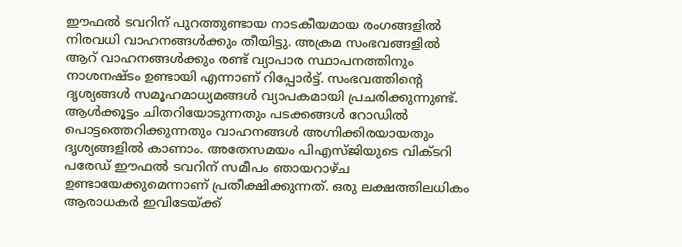ഈഫൽ ടവറിന് പുറത്തുണ്ടായ നാടകീയമായ രംഗങ്ങളിൽ നിരവധി വാഹനങ്ങൾക്കും തീയിട്ടു. അക്രമ സംഭവങ്ങളിൽ ആറ് വാഹനങ്ങൾക്കും രണ്ട് വ്യാപാര സ്ഥാപനത്തിനും നാശനഷ്ടം ഉണ്ടായി എന്നാണ് റിപ്പോർട്ട്. സംഭവത്തിൻ്റെ ദൃശ്യങ്ങൾ സമൂഹമാധ്യമങ്ങൾ വ്യാപകമായി പ്രചരിക്കുന്നുണ്ട്. ആൾക്കൂട്ടം ചിതറിയോടുന്നതും പടക്കങ്ങൾ റോഡിൽ പൊട്ടത്തെറിക്കുന്നതും വാഹനങ്ങൾ അഗ്നിക്കിരയായതും ദൃശ്യങ്ങളിൽ കാണാം. അതേസമയം പിഎസ്ജിയുടെ വിക്ടറി പരേഡ് ഈഫൽ ടവറിന് സമീപം ഞായറാഴ്ച ഉണ്ടായേക്കുമെന്നാണ് പ്രതീക്ഷിക്കുന്നത്. ഒരു ലക്ഷത്തിലധികം ആരാധകർ ഇവിടേയ്ക്ക്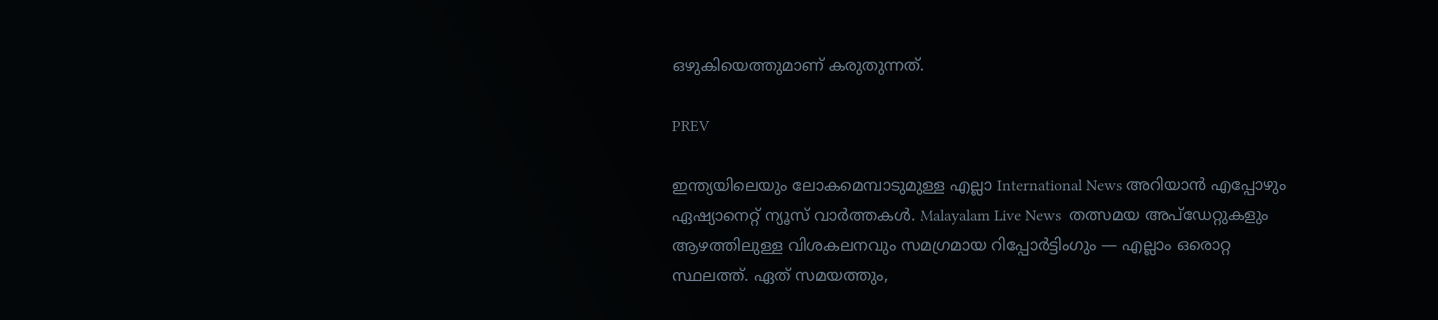ഒഴുകിയെത്തുമാണ് കരുതുന്നത്.

PREV

ഇന്ത്യയിലെയും ലോകമെമ്പാടുമുള്ള എല്ലാ International News അറിയാൻ എപ്പോഴും ഏഷ്യാനെറ്റ് ന്യൂസ് വാർത്തകൾ. Malayalam Live News  തത്സമയ അപ്‌ഡേറ്റുകളും ആഴത്തിലുള്ള വിശകലനവും സമഗ്രമായ റിപ്പോർട്ടിംഗും — എല്ലാം ഒരൊറ്റ സ്ഥലത്ത്. ഏത് സമയത്തും,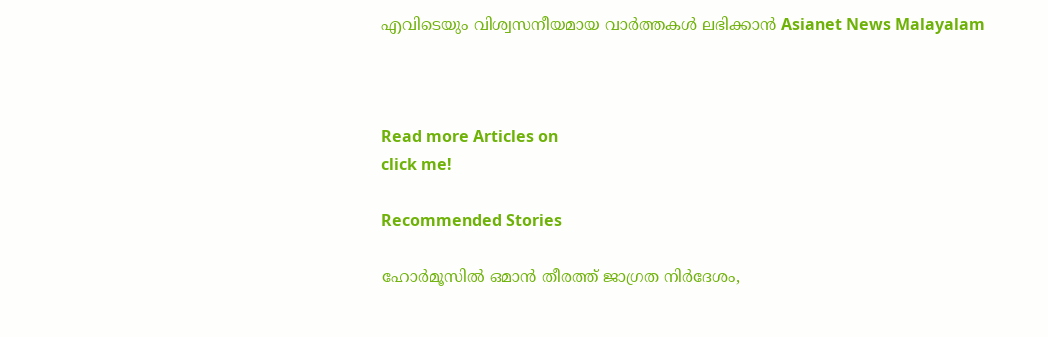എവിടെയും വിശ്വസനീയമായ വാർത്തകൾ ലഭിക്കാൻ Asianet News Malayalam



Read more Articles on
click me!

Recommended Stories

ഹോർമൂസിൽ ഒമാൻ തീരത്ത് ജാഗ്രത നിർദേശം,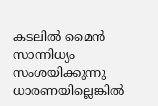കടലിൽ മൈൻ സാന്നിധ്യം സംശയിക്കുന്നു
ധാരണയില്ലെങ്കിൽ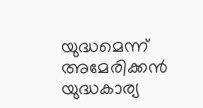യുദ്ധമെന്ന് അമേരിക്കൻ യുദ്ധകാര്യ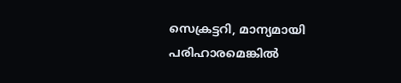സെക്രട്ടറി, മാന്യമായി പരിഹാരമെങ്കിൽ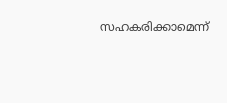സഹകരിക്കാമെന്ന്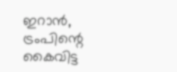ഇറാൻ, ട്രംപിന്റെ കൈവിട്ട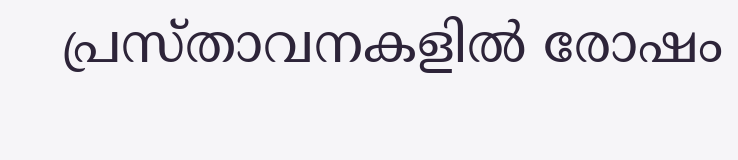പ്രസ്താവനകളിൽ രോഷം